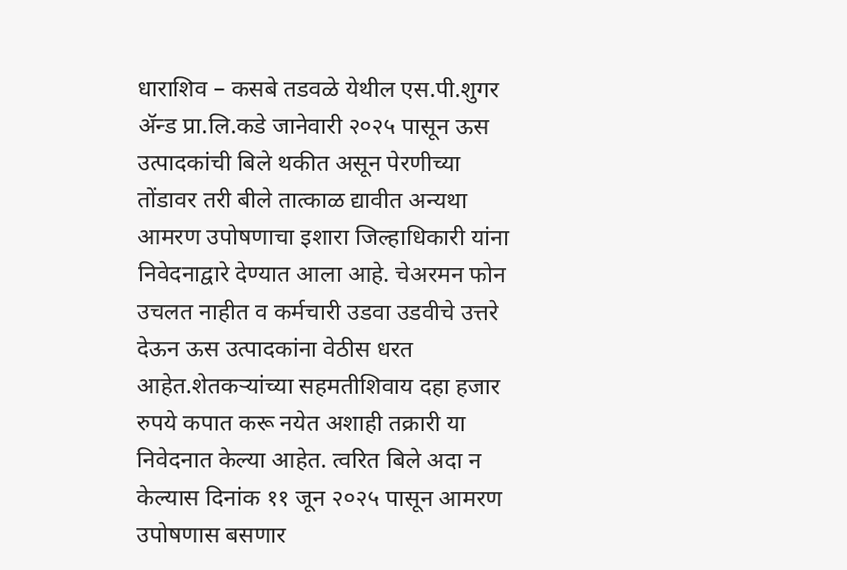धाराशिव – कसबे तडवळे येथील एस.पी.शुगर ॲन्ड प्रा.लि.कडे जानेवारी २०२५ पासून ऊस उत्पादकांची बिले थकीत असून पेरणीच्या तोंडावर तरी बीले तात्काळ द्यावीत अन्यथा आमरण उपोषणाचा इशारा जिल्हाधिकारी यांना निवेदनाद्वारे देण्यात आला आहे. चेअरमन फोन उचलत नाहीत व कर्मचारी उडवा उडवीचे उत्तरे देऊन ऊस उत्पादकांना वेठीस धरत आहेत.शेतकऱ्यांच्या सहमतीशिवाय दहा हजार रुपये कपात करू नयेत अशाही तक्रारी या निवेदनात केल्या आहेत. त्वरित बिले अदा न केल्यास दिनांक ११ जून २०२५ पासून आमरण उपोषणास बसणार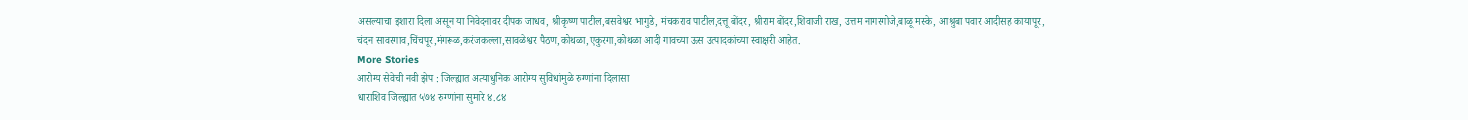असल्याचा इशारा दिला असून या निवेदनावर दीपक जाधव, श्रीकृष्ण पाटील,बसवेश्वर भागुडे, मंचकराव पाटील,दत्तू बोंदर, श्रीराम बोंदर,शिवाजी राख, उत्तम नागरगोजे,बाळू मस्के, आश्रुबा पवार आदीसह कायापूर,
चंदन सावरगाव,चिंचपूर,मंगरूळ,करंजकल्ला,सावळेश्वर पैठण,कोथळा,एकुरगा,कोथळा आदी गावच्या ऊस उत्पादकांच्या स्वाक्षरी आहेत.
More Stories
आरोग्य सेवेची नवी झेप : जिल्ह्यात अत्याधुनिक आरोग्य सुविधांमुळे रुग्णांना दिलासा
धाराशिव जिल्ह्यात ५७४ रुग्णांना सुमारे ४.८४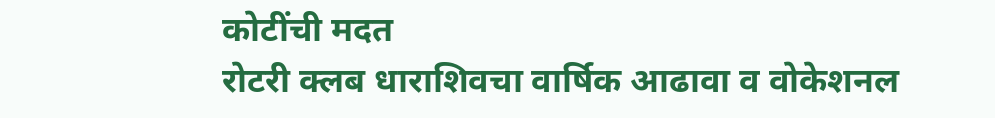कोटींची मदत
रोटरी क्लब धाराशिवचा वार्षिक आढावा व वोकेशनल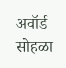अवॉर्ड सोहळा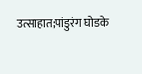उत्साहात;पांडुरंग घोडके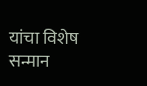यांचा विशेष सन्मान